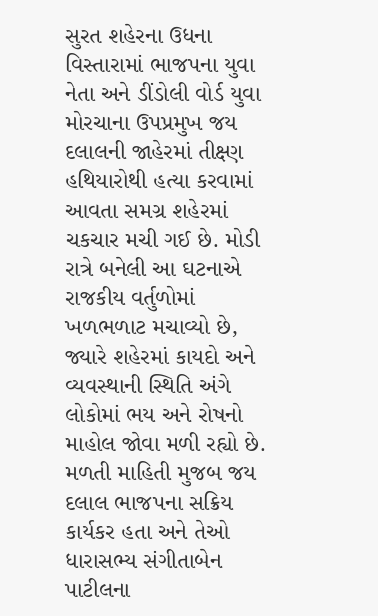સુરત શહેરના ઉધના વિસ્તારામાં ભાજપના યુવા નેતા અને ડીંડોલી વોર્ડ યુવા મોરચાના ઉપપ્રમુખ જય દલાલની જાહેરમાં તીક્ષ્ણ હથિયારોથી હત્યા કરવામાં આવતા સમગ્ર શહેરમાં ચકચાર મચી ગઈ છે. મોડી રાત્રે બનેલી આ ઘટનાએ રાજકીય વર્તુળોમાં ખળભળાટ મચાવ્યો છે, જ્યારે શહેરમાં કાયદો અને વ્યવસ્થાની સ્થિતિ અંગે લોકોમાં ભય અને રોષનો માહોલ જોવા મળી રહ્યો છે.
મળતી માહિતી મુજબ જય દલાલ ભાજપના સક્રિય કાર્યકર હતા અને તેઓ ધારાસભ્ય સંગીતાબેન પાટીલના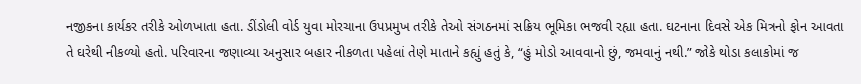નજીકના કાર્યકર તરીકે ઓળખાતા હતા. ડીંડોલી વોર્ડ યુવા મોરચાના ઉપપ્રમુખ તરીકે તેઓ સંગઠનમાં સક્રિય ભૂમિકા ભજવી રહ્યા હતા. ઘટનાના દિવસે એક મિત્રનો ફોન આવતા તે ઘરેથી નીકળ્યો હતો. પરિવારના જણાવ્યા અનુસાર બહાર નીકળતા પહેલાં તેણે માતાને કહ્યું હતું કે, “હું મોડો આવવાનો છું, જમવાનું નથી.” જોકે થોડા કલાકોમાં જ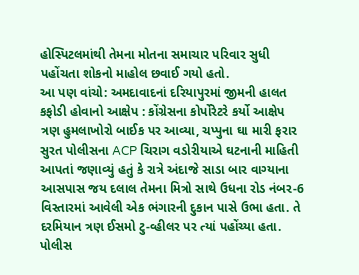હોસ્પિટલમાંથી તેમના મોતના સમાચાર પરિવાર સુધી પહોંચતા શોકનો માહોલ છવાઈ ગયો હતો.
આ પણ વાંચો: અમદાવાદનાં દરિયાપુરમાં જીમની હાલત કફોડી હોવાનો આક્ષેપ : કોંગ્રેસના કોર્પોરેટરે કર્યો આક્ષેપ
ત્રણ હુમલાખોરો બાઈક પર આવ્યા, ચપ્પુના ઘા મારી ફરાર
સુરત પોલીસના ACP ચિરાગ વડોરીયાએ ઘટનાની માહિતી આપતાં જણાવ્યું હતું કે રાત્રે અંદાજે સાડા બાર વાગ્યાના આસપાસ જય દલાલ તેમના મિત્રો સાથે ઉધના રોડ નંબર-6 વિસ્તારમાં આવેલી એક ભંગારની દુકાન પાસે ઉભા હતા. તે દરમિયાન ત્રણ ઈસમો ટુ-વ્હીલર પર ત્યાં પહોંચ્યા હતા.
પોલીસ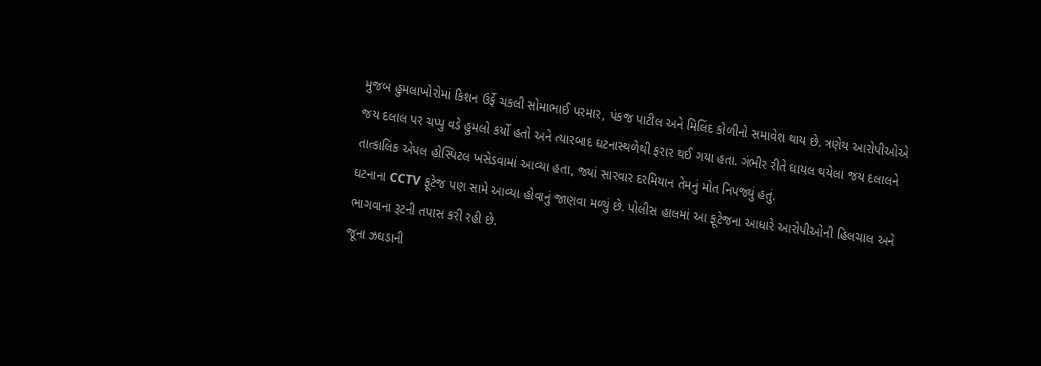મુજબ હુમલાખોરોમાં કિશન ઉર્ફે ચકલી સોમાભાઈ પરમાર, પંકજ પાટીલ અને મિલિંદ કોળીનો સમાવેશ થાય છે. ત્રણેય આરોપીઓએ જય દલાલ પર ચપ્પુ વડે હુમલો કર્યો હતો અને ત્યારબાદ ઘટનાસ્થળેથી ફરાર થઈ ગયા હતા. ગંભીર રીતે ઘાયલ થયેલા જય દલાલને તાત્કાલિક એપલ હોસ્પિટલ ખસેડવામાં આવ્યા હતા, જ્યાં સારવાર દરમિયાન તેમનું મોત નિપજ્યું હતું.
ઘટનાના CCTV ફૂટેજ પણ સામે આવ્યા હોવાનું જાણવા મળ્યું છે. પોલીસ હાલમાં આ ફૂટેજના આધારે આરોપીઓની હિલચાલ અને ભાગવાના રૂટની તપાસ કરી રહી છે.
જૂના ઝઘડાની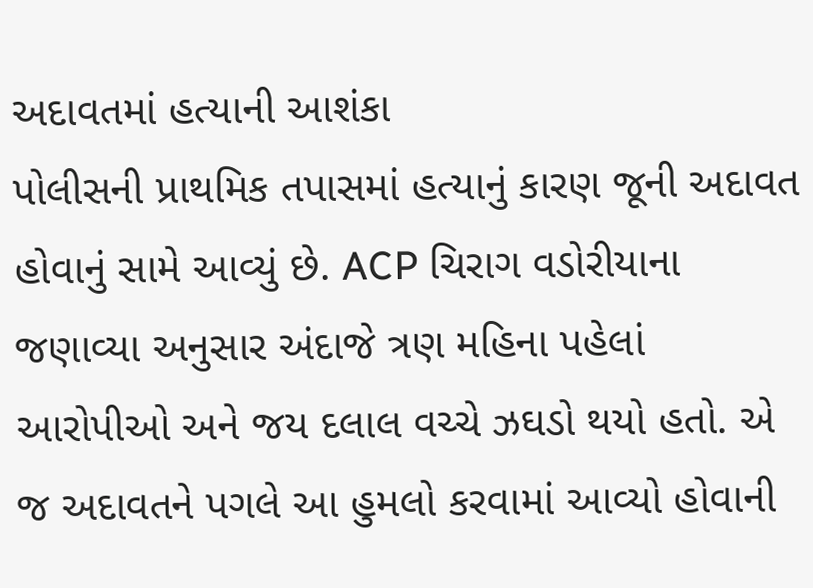અદાવતમાં હત્યાની આશંકા
પોલીસની પ્રાથમિક તપાસમાં હત્યાનું કારણ જૂની અદાવત હોવાનું સામે આવ્યું છે. ACP ચિરાગ વડોરીયાના જણાવ્યા અનુસાર અંદાજે ત્રણ મહિના પહેલાં આરોપીઓ અને જય દલાલ વચ્ચે ઝઘડો થયો હતો. એ જ અદાવતને પગલે આ હુમલો કરવામાં આવ્યો હોવાની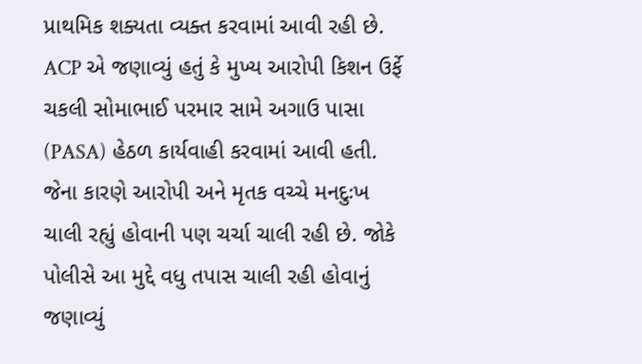પ્રાથમિક શક્યતા વ્યક્ત કરવામાં આવી રહી છે.
ACP એ જણાવ્યું હતું કે મુખ્ય આરોપી કિશન ઉર્ફે ચકલી સોમાભાઈ પરમાર સામે અગાઉ પાસા (PASA) હેઠળ કાર્યવાહી કરવામાં આવી હતી. જેના કારણે આરોપી અને મૃતક વચ્ચે મનદુઃખ ચાલી રહ્યું હોવાની પણ ચર્ચા ચાલી રહી છે. જોકે પોલીસે આ મુદ્દે વધુ તપાસ ચાલી રહી હોવાનું જણાવ્યું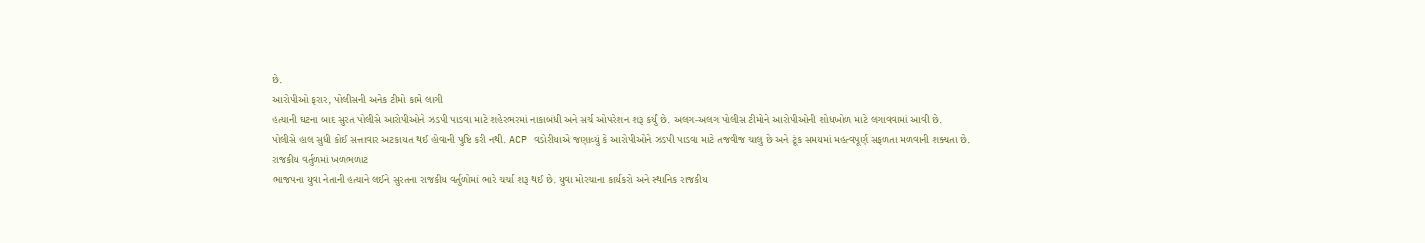છે.
આરોપીઓ ફરાર, પોલીસની અનેક ટીમો કામે લાગી
હત્યાની ઘટના બાદ સુરત પોલીસે આરોપીઓને ઝડપી પાડવા માટે શહેરભરમાં નાકાબંધી અને સર્ચ ઓપરેશન શરૂ કર્યું છે. અલગ-અલગ પોલીસ ટીમોને આરોપીઓની શોધખોળ માટે લગાવવામાં આવી છે.
પોલીસે હાલ સુધી કોઈ સત્તાવાર અટકાયત થઈ હોવાની પુષ્ટિ કરી નથી. ACP વડોરીયાએ જણાવ્યું કે આરોપીઓને ઝડપી પાડવા માટે તજવીજ ચાલુ છે અને ટૂંક સમયમાં મહત્વપૂર્ણ સફળતા મળવાની શક્યતા છે.
રાજકીય વર્તુળમાં ખળભળાટ
ભાજપના યુવા નેતાની હત્યાને લઈને સુરતના રાજકીય વર્તુળોમાં ભારે ચર્ચા શરૂ થઈ છે. યુવા મોરચાના કાર્યકરો અને સ્થાનિક રાજકીય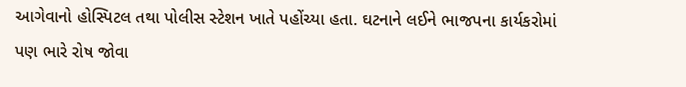આગેવાનો હોસ્પિટલ તથા પોલીસ સ્ટેશન ખાતે પહોંચ્યા હતા. ઘટનાને લઈને ભાજપના કાર્યકરોમાં પણ ભારે રોષ જોવા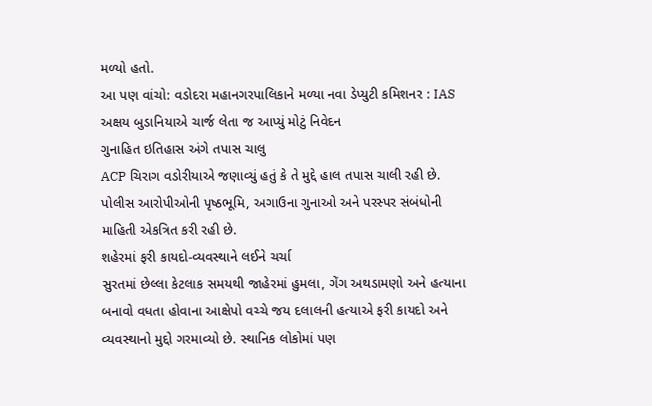મળ્યો હતો.
આ પણ વાંચો: વડોદરા મહાનગરપાલિકાને મળ્યા નવા ડેપ્યુટી કમિશનર : IAS અક્ષય બુડાનિયાએ ચાર્જ લેતા જ આપ્યું મોટું નિવેદન
ગુનાહિત ઇતિહાસ અંગે તપાસ ચાલુ
ACP ચિરાગ વડોરીયાએ જણાવ્યું હતું કે તે મુદ્દે હાલ તપાસ ચાલી રહી છે. પોલીસ આરોપીઓની પૃષ્ઠભૂમિ, અગાઉના ગુનાઓ અને પરસ્પર સંબંધોની માહિતી એકત્રિત કરી રહી છે.
શહેરમાં ફરી કાયદો-વ્યવસ્થાને લઈને ચર્ચા
સુરતમાં છેલ્લા કેટલાક સમયથી જાહેરમાં હુમલા, ગેંગ અથડામણો અને હત્યાના બનાવો વધતા હોવાના આક્ષેપો વચ્ચે જય દલાલની હત્યાએ ફરી કાયદો અને વ્યવસ્થાનો મુદ્દો ગરમાવ્યો છે. સ્થાનિક લોકોમાં પણ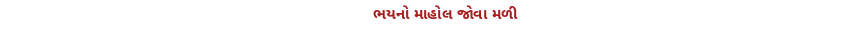ભયનો માહોલ જોવા મળી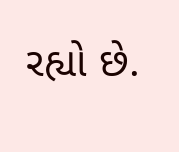રહ્યો છે.